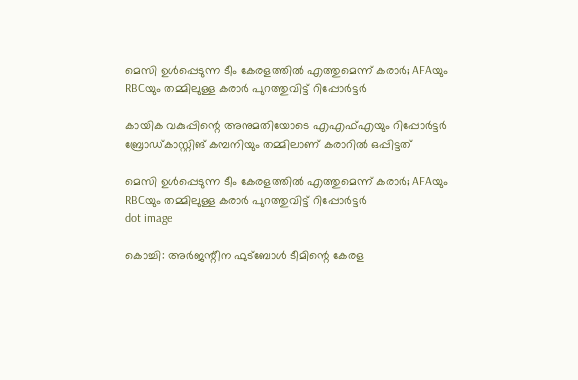മെസി ഉൾപ്പെടുന്ന ടീം കേരളത്തില്‍ എത്തുമെന്ന് കരാര്‍; AFAയും RBCയും തമ്മിലുള്ള കരാര്‍ പുറത്തുവിട്ട് റിപ്പോർട്ടർ

കായിക വകുപ്പിന്റെ അനുമതിയോടെ എഎഫ്എയും റിപ്പോര്‍ട്ടര്‍ ബ്രോഡ്കാസ്റ്റിങ് കമ്പനിയും തമ്മിലാണ് കരാറില്‍ ഒപ്പിട്ടത്

മെസി ഉൾപ്പെടുന്ന ടീം കേരളത്തില്‍ എത്തുമെന്ന് കരാര്‍; AFAയും RBCയും തമ്മിലുള്ള കരാര്‍ പുറത്തുവിട്ട് റിപ്പോർട്ടർ
dot image

കൊച്ചി: അര്‍ജന്റീന ഫുട്‌ബോള്‍ ടീമിന്റെ കേരള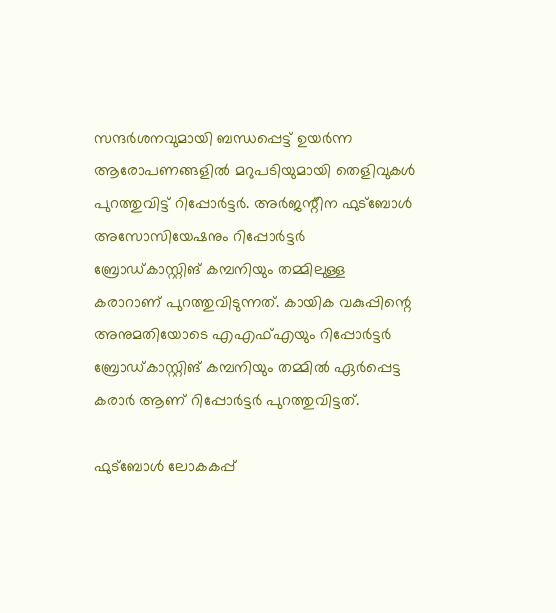സന്ദര്‍ശനവുമായി ബന്ധപ്പെട്ട് ഉയര്‍ന്ന ആരോപണങ്ങളില്‍ മറുപടിയുമായി തെളിവുകള്‍ പുറത്തുവിട്ട് റിപ്പോര്‍ട്ടര്‍. അര്‍ജന്റീന ഫുട്‌ബോള്‍ അസോസിയേഷനും റിപ്പോര്‍ട്ടര്‍ ബ്രോഡ്കാസ്റ്റിങ് കമ്പനിയും തമ്മിലുള്ള കരാറാണ് പുറത്തുവിടുന്നത്. കായിക വകുപ്പിന്റെ അനുമതിയോടെ എഎഫ്എയും റിപ്പോര്‍ട്ടര്‍ ബ്രോഡ്കാസ്റ്റിങ് കമ്പനിയും തമ്മിൽ ഏർപ്പെട്ട കരാർ ആണ് റിപ്പോർട്ടർ പുറത്തുവിട്ടത്.

ഫുട്‌ബോള്‍ ലോകകപ്പ്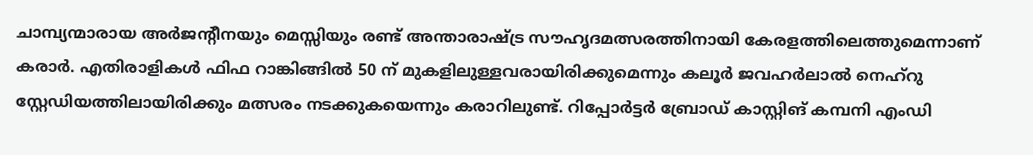ചാമ്പ്യന്മാരായ അര്‍ജന്റീനയും മെസ്സിയും രണ്ട് അന്താരാഷ്ട്ര സൗഹൃദമത്സരത്തിനായി കേരളത്തിലെത്തുമെന്നാണ് കരാര്‍. എതിരാളികള്‍ ഫിഫ റാങ്കിങ്ങില്‍ 50 ന് മുകളിലുള്ളവരായിരിക്കുമെന്നും കലൂര്‍ ജവഹർലാൽ നെഹ്റു സ്റ്റേഡിയത്തിലായിരിക്കും മത്സരം നടക്കുകയെന്നും കരാറിലുണ്ട്. റിപ്പോര്‍ട്ടര്‍ ബ്രോഡ് കാസ്റ്റിങ് കമ്പനി എംഡി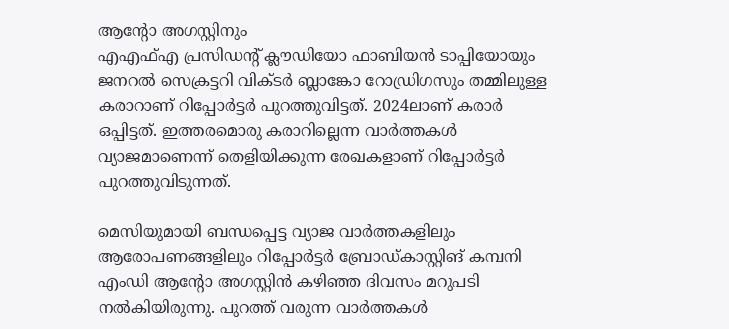ആന്റോ അഗസ്റ്റിനും
എഎഫ്എ പ്രസിഡന്റ് ക്ലൗഡിയോ ഫാബിയന്‍ ടാപ്പിയോയും ജനറല്‍ സെക്രട്ടറി വിക്ടര്‍ ബ്ലാങ്കോ റോഡ്രിഗസും തമ്മിലുള്ള കരാറാണ് റിപ്പോര്‍ട്ടര്‍ പുറത്തുവിട്ടത്. 2024ലാണ് കരാർ ഒപ്പിട്ടത്. ഇത്തരമൊരു കരാറില്ലെന്ന വാര്‍ത്തകള്‍ വ്യാജമാണെന്ന് തെളിയിക്കുന്ന രേഖകളാണ് റിപ്പോര്‍ട്ടര്‍ പുറത്തുവിടുന്നത്.

മെസിയുമായി ബന്ധപ്പെട്ട വ്യാജ വാര്‍ത്തകളിലും ആരോപണങ്ങളിലും റിപ്പോര്‍ട്ടര്‍ ബ്രോഡ്കാസ്റ്റിങ് കമ്പനി എംഡി ആന്റോ അഗസ്റ്റിന്‍ കഴിഞ്ഞ ദിവസം മറുപടി നൽകിയിരുന്നു. പുറത്ത് വരുന്ന വാര്‍ത്തകള്‍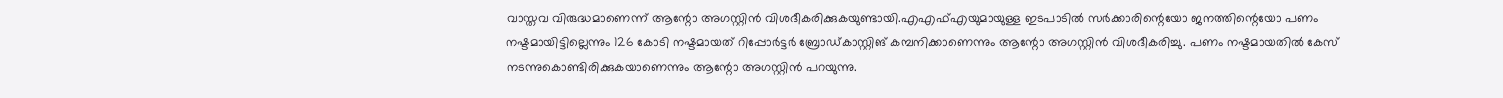വാസ്തവ വിരുദ്ധമാണെന്ന് ആന്റോ അഗസ്റ്റിന്‍ വിശദീകരിക്കുകയുണ്ടായി.എഎഫ്എയുമായുള്ള ഇടപാടില്‍ സര്‍ക്കാരിന്റെയോ ജനത്തിന്റെയോ പണം നഷ്ടമായിട്ടില്ലെന്നും 126 കോടി നഷ്ടമായത് റിപ്പോര്‍ട്ടര്‍ ബ്രോഡ്കാസ്റ്റിങ് കമ്പനിക്കാണെന്നും ആന്റോ അഗസ്റ്റിന്‍ വിശദീകരിച്ചു. പണം നഷ്ടമായതില്‍ കേസ് നടന്നുകൊണ്ടിരിക്കുകയാണെന്നും ആന്റോ അഗസ്റ്റിന്‍ പറയുന്നു.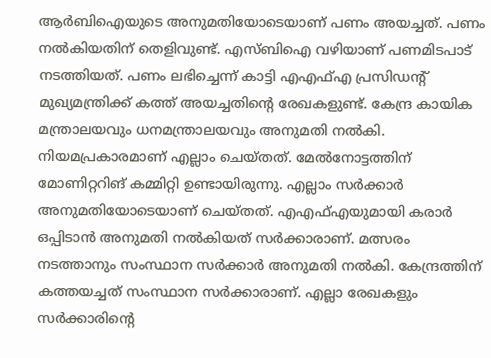ആര്‍ബിഐയുടെ അനുമതിയോടെയാണ് പണം അയച്ചത്. പണം നല്‍കിയതിന് തെളിവുണ്ട്. എസ്ബിഐ വഴിയാണ് പണമിടപാട് നടത്തിയത്. പണം ലഭിച്ചെന്ന് കാട്ടി എഎഫ്എ പ്രസിഡന്റ് മുഖ്യമന്ത്രിക്ക് കത്ത് അയച്ചതിന്റെ രേഖകളുണ്ട്. കേന്ദ്ര കായിക മന്ത്രാലയവും ധനമന്ത്രാലയവും അനുമതി നല്‍കി. നിയമപ്രകാരമാണ് എല്ലാം ചെയ്തത്. മേല്‍നോട്ടത്തിന് മോണിറ്ററിങ് കമ്മിറ്റി ഉണ്ടായിരുന്നു. എല്ലാം സര്‍ക്കാര്‍ അനുമതിയോടെയാണ് ചെയ്തത്. എഎഫ്എയുമായി കരാര്‍ ഒപ്പിടാന്‍ അനുമതി നല്‍കിയത് സര്‍ക്കാരാണ്. മത്സരം നടത്താനും സംസ്ഥാന സര്‍ക്കാര്‍ അനുമതി നല്‍കി. കേന്ദ്രത്തിന് കത്തയച്ചത് സംസ്ഥാന സര്‍ക്കാരാണ്. എല്ലാ രേഖകളും സര്‍ക്കാരിന്റെ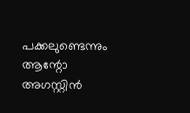പക്കലുണ്ടെന്നും ആന്റോ അഗസ്റ്റിന്‍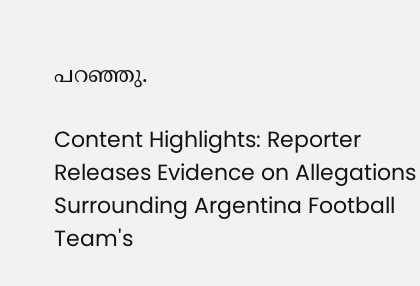പറഞ്ഞു.

Content Highlights: Reporter Releases Evidence on Allegations Surrounding Argentina Football Team's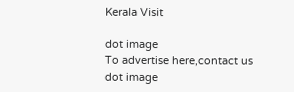Kerala Visit

dot image
To advertise here,contact us
dot image